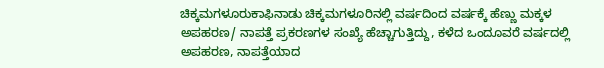ಚಿಕ್ಕಮಗಳೂರುಕಾಫಿನಾಡು ಚಿಕ್ಕಮಗಳೂರಿನಲ್ಲಿ ವರ್ಷದಿಂದ ವರ್ಷಕ್ಕೆ ಹೆಣ್ಣು ಮಕ್ಕಳ ಅಪಹರಣ/ ನಾಪತ್ತೆ ಪ್ರಕರಣಗಳ ಸಂಖ್ಯೆ ಹೆಚ್ಚಾಗುತ್ತಿದ್ದು, ಕಳೆದ ಒಂದೂವರೆ ವರ್ಷದಲ್ಲಿ ಅಪಹರಣ, ನಾಪತ್ತೆಯಾದ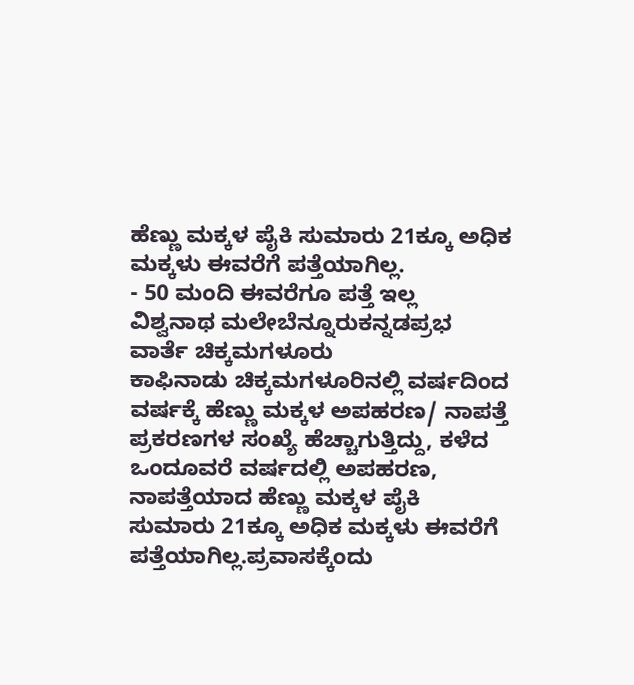ಹೆಣ್ಣು ಮಕ್ಕಳ ಪೈಕಿ ಸುಮಾರು 21ಕ್ಕೂ ಅಧಿಕ ಮಕ್ಕಳು ಈವರೆಗೆ ಪತ್ತೆಯಾಗಿಲ್ಲ.
- 50 ಮಂದಿ ಈವರೆಗೂ ಪತ್ತೆ ಇಲ್ಲ
ವಿಶ್ವನಾಥ ಮಲೇಬೆನ್ನೂರುಕನ್ನಡಪ್ರಭ ವಾರ್ತೆ ಚಿಕ್ಕಮಗಳೂರು
ಕಾಫಿನಾಡು ಚಿಕ್ಕಮಗಳೂರಿನಲ್ಲಿ ವರ್ಷದಿಂದ ವರ್ಷಕ್ಕೆ ಹೆಣ್ಣು ಮಕ್ಕಳ ಅಪಹರಣ/ ನಾಪತ್ತೆ ಪ್ರಕರಣಗಳ ಸಂಖ್ಯೆ ಹೆಚ್ಚಾಗುತ್ತಿದ್ದು, ಕಳೆದ ಒಂದೂವರೆ ವರ್ಷದಲ್ಲಿ ಅಪಹರಣ, ನಾಪತ್ತೆಯಾದ ಹೆಣ್ಣು ಮಕ್ಕಳ ಪೈಕಿ ಸುಮಾರು 21ಕ್ಕೂ ಅಧಿಕ ಮಕ್ಕಳು ಈವರೆಗೆ ಪತ್ತೆಯಾಗಿಲ್ಲ.ಪ್ರವಾಸಕ್ಕೆಂದು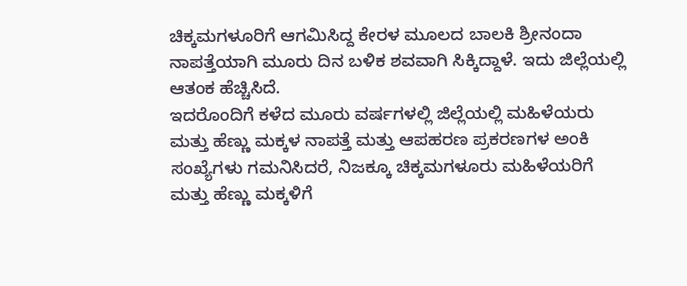ಚಿಕ್ಕಮಗಳೂರಿಗೆ ಆಗಮಿಸಿದ್ದ ಕೇರಳ ಮೂಲದ ಬಾಲಕಿ ಶ್ರೀನಂದಾ ನಾಪತ್ತೆಯಾಗಿ ಮೂರು ದಿನ ಬಳಿಕ ಶವವಾಗಿ ಸಿಕ್ಕಿದ್ದಾಳೆ. ಇದು ಜಿಲ್ಲೆಯಲ್ಲಿ ಆತಂಕ ಹೆಚ್ಚಿಸಿದೆ.
ಇದರೊಂದಿಗೆ ಕಳೆದ ಮೂರು ವರ್ಷಗಳಲ್ಲಿ ಜಿಲ್ಲೆಯಲ್ಲಿ ಮಹಿಳೆಯರು ಮತ್ತು ಹೆಣ್ಣು ಮಕ್ಕಳ ನಾಪತ್ತೆ ಮತ್ತು ಆಪಹರಣ ಪ್ರಕರಣಗಳ ಅಂಕಿ ಸಂಖ್ಯೆಗಳು ಗಮನಿಸಿದರೆ, ನಿಜಕ್ಕೂ ಚಿಕ್ಕಮಗಳೂರು ಮಹಿಳೆಯರಿಗೆ ಮತ್ತು ಹೆಣ್ಣು ಮಕ್ಕಳಿಗೆ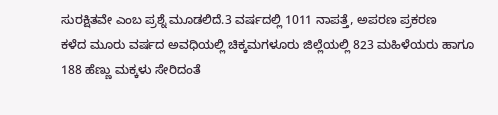ಸುರಕ್ಷಿತವೇ ಎಂಬ ಪ್ರಶ್ನೆ ಮೂಡಲಿದೆ.3 ವರ್ಷದಲ್ಲಿ 1011 ನಾಪತ್ತೆ, ಅಪರಣ ಪ್ರಕರಣ
ಕಳೆದ ಮೂರು ವರ್ಷದ ಅವಧಿಯಲ್ಲಿ ಚಿಕ್ಕಮಗಳೂರು ಜಿಲ್ಲೆಯಲ್ಲಿ 823 ಮಹಿಳೆಯರು ಹಾಗೂ 188 ಹೆಣ್ಣು ಮಕ್ಕಳು ಸೇರಿದಂತೆ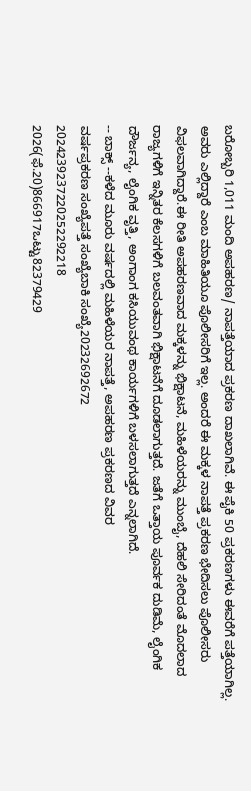ಬರೋಬ್ಬರಿ 1,011 ಮಂದಿ ಅಪಹರಣ/ ನಾಪತ್ತೆಯಾದ ಪ್ರಕರಣ ದಾಖಲಾಗಿವೆ. ಈ ಪೈಕಿ 50 ಪ್ರಕರಣಗಳು ಈವರೆಗೆ ಪತ್ತೆಯಾಗಿಲ್ಲ. ಅವರು ಎಲ್ಲಿದ್ದಾರೆ ಎಂಬ ಮಾಹಿತಿಯೂ ಪೊಲೀಸರಿಗೆ ಇಲ್ಲ. ಅಂದರೆ ಈ ಮಕ್ಕಳ ನಾಪತ್ತೆ ಪ್ರಕರಣ ಭೇದಿಸಲು ಪೊಲೀಸರು ವಿಫಲವಾಗಿದ್ದಾರೆ.ಈ ರೀತಿ ಅಪಹರಣವಾದ ಮಕ್ಕಳನ್ನು ಭಿಕ್ಷಾಟನೆ, ಮಹಿಳೆಯರನ್ನು ಮುಂಬೈ, ದೆಹಲಿ ಸೇರಿದಂತೆ ಮೊದಲಾದ ರಾಜ್ಯಗಳಿಗೆ ಇನ್ನಿತರ ಕೆಲಸಗಳಿಗೆ ಬಲವಂತವಾಗಿ ಭಿಕ್ಷಾಟನೆಗೆ ದೂಡಲಾಗುತ್ತದೆ. ಜತೆಗೆ ಒತ್ತಾಯ ಪೂರ್ವಕ ದುಡಿಮೆ, ಲೈಂಗಿಕ ದೌರ್ಜನ್ಯ, ಲೈಂಗಿಕ ವೃತ್ತಿ, ಅಂಗಾಂಗ ಕಸಿಯುವಂಥ ಕಾರ್ಯಗಳಿಗೆ ಬಳಸಲಾಗುತ್ತದೆ ಎನ್ನಲಾಗಿದೆ.
-- ಬಾಕ್ಸ್ --ಕಳೆದ ಮೂರು ವರ್ಷದಲ್ಲಿ ಮಹಿಳೆಯರ ನಾಪತ್ತೆ, ಅಪಹರಣ ಪ್ರಕರಣದ ವಿವರ
ವರ್ಷಪ್ರಕರಣ ಸಂಖ್ಯೆಪತ್ತೆ ಸಂಖ್ಯೆಬಾಕಿ ಸಂಖ್ಯೆ20232692672
2024239237220252292218
2026(ಫೆ.20)866917ಒಟ್ಟು82379429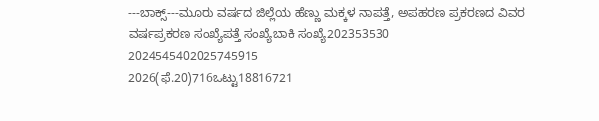---ಬಾಕ್ಸ್---ಮೂರು ವರ್ಷದ ಜಿಲ್ಲೆಯ ಹೆಣ್ಣು ಮಕ್ಕಳ ನಾಪತ್ತೆ, ಅಪಹರಣ ಪ್ರಕರಣದ ವಿವರ
ವರ್ಷಪ್ರಕರಣ ಸಂಖ್ಯೆಪತ್ತೆ ಸಂಖ್ಯೆಬಾಕಿ ಸಂಖ್ಯೆ202353530
2024545402025745915
2026(ಫೆ.20)716ಒಟ್ಟು18816721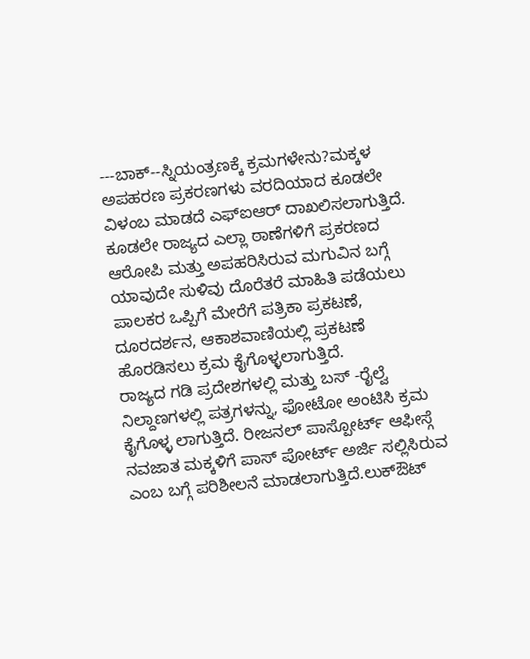---ಬಾಕ್--ಸ್ನಿಯಂತ್ರಣಕ್ಕೆ ಕ್ರಮಗಳೇನು?ಮಕ್ಕಳ ಅಪಹರಣ ಪ್ರಕರಣಗಳು ವರದಿಯಾದ ಕೂಡಲೇ ವಿಳಂಬ ಮಾಡದೆ ಎಫ್ಐಆರ್ ದಾಖಲಿಸಲಾಗುತ್ತಿದೆ. ಕೂಡಲೇ ರಾಜ್ಯದ ಎಲ್ಲಾ ಠಾಣೆಗಳಿಗೆ ಪ್ರಕರಣದ ಆರೋಪಿ ಮತ್ತು ಅಪಹರಿಸಿರುವ ಮಗುವಿನ ಬಗ್ಗೆ ಯಾವುದೇ ಸುಳಿವು ದೊರೆತರೆ ಮಾಹಿತಿ ಪಡೆಯಲು ಪಾಲಕರ ಒಪ್ಪಿಗೆ ಮೇರೆಗೆ ಪತ್ರಿಕಾ ಪ್ರಕಟಣೆ, ದೂರದರ್ಶನ, ಆಕಾಶವಾಣಿಯಲ್ಲಿ ಪ್ರಕಟಣೆ ಹೊರಡಿಸಲು ಕ್ರಮ ಕೈಗೊಳ್ಳಲಾಗುತ್ತಿದೆ.
ರಾಜ್ಯದ ಗಡಿ ಪ್ರದೇಶಗಳಲ್ಲಿ ಮತ್ತು ಬಸ್ -ರೈಲ್ವೆ ನಿಲ್ದಾಣಗಳಲ್ಲಿ ಪತ್ರಗಳನ್ನು, ಫೋಟೋ ಅಂಟಿಸಿ ಕ್ರಮ ಕೈಗೊಳ್ಳ ಲಾಗುತ್ತಿದೆ. ರೀಜನಲ್ ಪಾಸ್ಪೋರ್ಟ್ ಆಫೀಸ್ಗೆ ನವಜಾತ ಮಕ್ಕಳಿಗೆ ಪಾಸ್ ಪೋರ್ಟ್ ಅರ್ಜಿ ಸಲ್ಲಿಸಿರುವ ಎಂಬ ಬಗ್ಗೆ ಪರಿಶೀಲನೆ ಮಾಡಲಾಗುತ್ತಿದೆ.ಲುಕ್ಔಟ್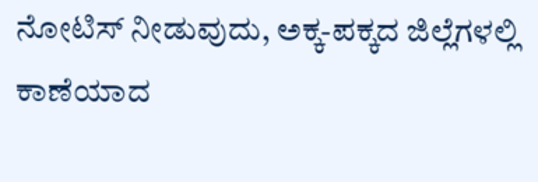ನೋಟಿಸ್ ನೀಡುವುದು, ಅಕ್ಕ-ಪಕ್ಕದ ಜಿಲ್ಲೆಗಳಲ್ಲಿ ಕಾಣೆಯಾದ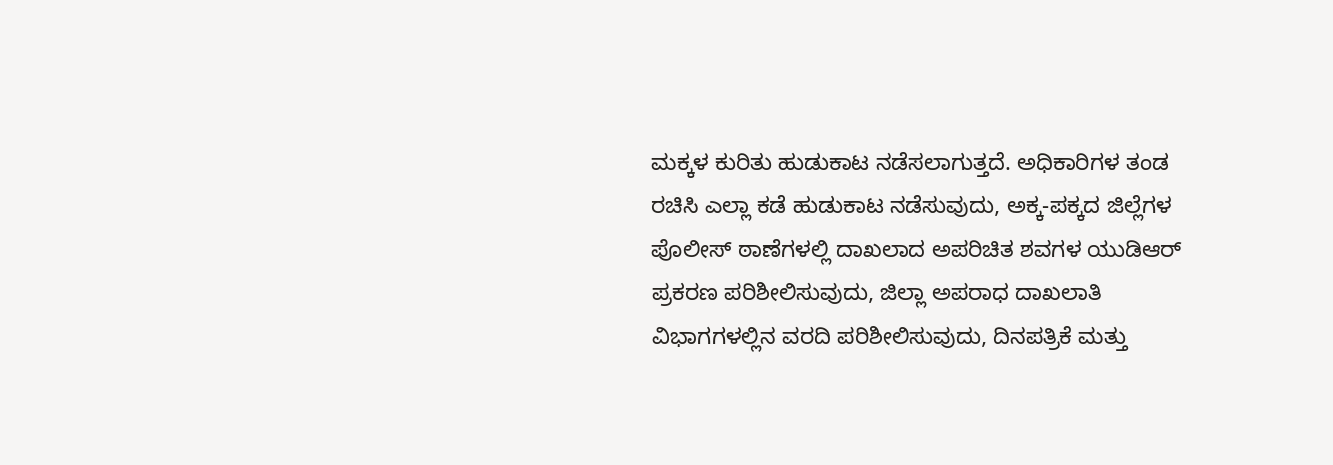ಮಕ್ಕಳ ಕುರಿತು ಹುಡುಕಾಟ ನಡೆಸಲಾಗುತ್ತದೆ. ಅಧಿಕಾರಿಗಳ ತಂಡ ರಚಿಸಿ ಎಲ್ಲಾ ಕಡೆ ಹುಡುಕಾಟ ನಡೆಸುವುದು, ಅಕ್ಕ-ಪಕ್ಕದ ಜಿಲ್ಲೆಗಳ ಪೊಲೀಸ್ ಠಾಣೆಗಳಲ್ಲಿ ದಾಖಲಾದ ಅಪರಿಚಿತ ಶವಗಳ ಯುಡಿಆರ್ ಪ್ರಕರಣ ಪರಿಶೀಲಿಸುವುದು, ಜಿಲ್ಲಾ ಅಪರಾಧ ದಾಖಲಾತಿ ವಿಭಾಗಗಳಲ್ಲಿನ ವರದಿ ಪರಿಶೀಲಿಸುವುದು, ದಿನಪತ್ರಿಕೆ ಮತ್ತು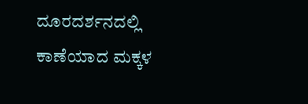ದೂರದರ್ಶನದಲ್ಲಿ ಕಾಣೆಯಾದ ಮಕ್ಕಳ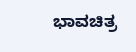ಭಾವಚಿತ್ರ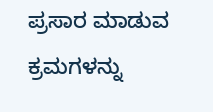ಪ್ರಸಾರ ಮಾಡುವ ಕ್ರಮಗಳನ್ನು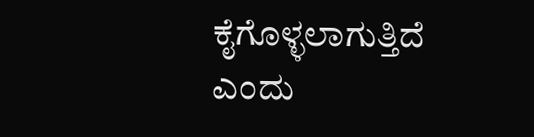ಕೈಗೊಳ್ಳಲಾಗುತ್ತಿದೆ ಎಂದು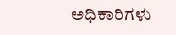ಅಧಿಕಾರಿಗಳು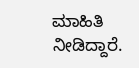ಮಾಹಿತಿ ನೀಡಿದ್ದಾರೆ.